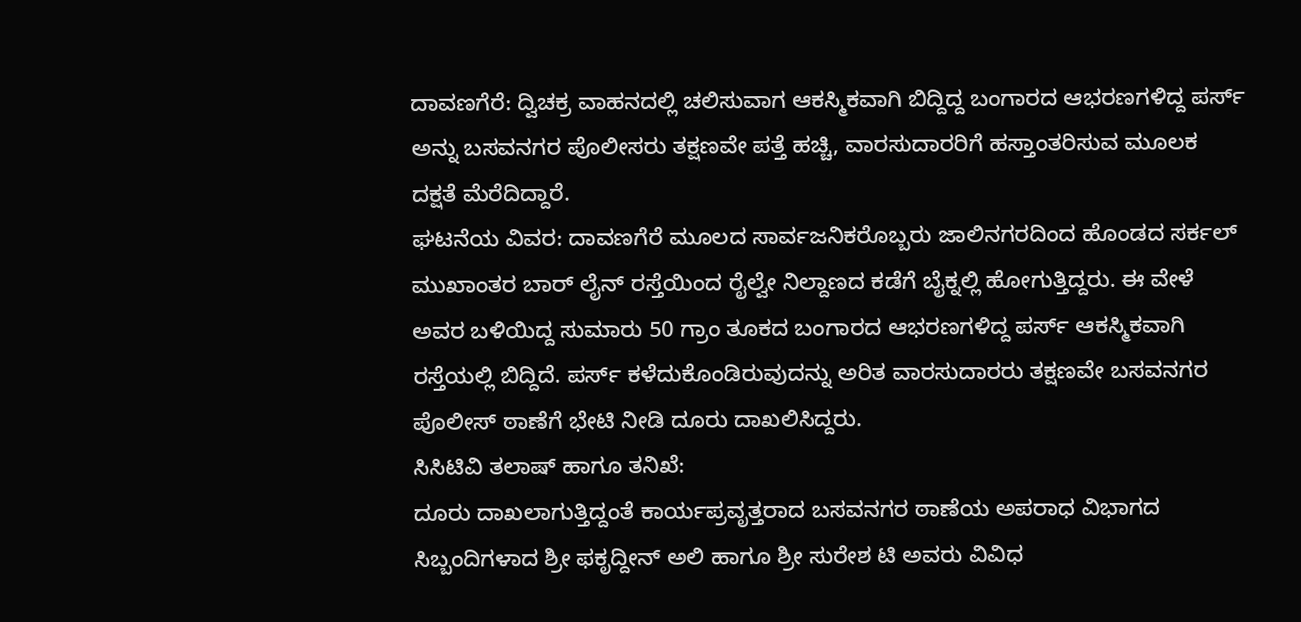ದಾವಣಗೆರೆ: ದ್ವಿಚಕ್ರ ವಾಹನದಲ್ಲಿ ಚಲಿಸುವಾಗ ಆಕಸ್ಮಿಕವಾಗಿ ಬಿದ್ದಿದ್ದ ಬಂಗಾರದ ಆಭರಣಗಳಿದ್ದ ಪರ್ಸ್ ಅನ್ನು ಬಸವನಗರ ಪೊಲೀಸರು ತಕ್ಷಣವೇ ಪತ್ತೆ ಹಚ್ಚಿ, ವಾರಸುದಾರರಿಗೆ ಹಸ್ತಾಂತರಿಸುವ ಮೂಲಕ ದಕ್ಷತೆ ಮೆರೆದಿದ್ದಾರೆ.
ಘಟನೆಯ ವಿವರ: ದಾವಣಗೆರೆ ಮೂಲದ ಸಾರ್ವಜನಿಕರೊಬ್ಬರು ಜಾಲಿನಗರದಿಂದ ಹೊಂಡದ ಸರ್ಕಲ್ ಮುಖಾಂತರ ಬಾರ್ ಲೈನ್ ರಸ್ತೆಯಿಂದ ರೈಲ್ವೇ ನಿಲ್ದಾಣದ ಕಡೆಗೆ ಬೈಕ್ನಲ್ಲಿ ಹೋಗುತ್ತಿದ್ದರು. ಈ ವೇಳೆ ಅವರ ಬಳಿಯಿದ್ದ ಸುಮಾರು 50 ಗ್ರಾಂ ತೂಕದ ಬಂಗಾರದ ಆಭರಣಗಳಿದ್ದ ಪರ್ಸ್ ಆಕಸ್ಮಿಕವಾಗಿ ರಸ್ತೆಯಲ್ಲಿ ಬಿದ್ದಿದೆ. ಪರ್ಸ್ ಕಳೆದುಕೊಂಡಿರುವುದನ್ನು ಅರಿತ ವಾರಸುದಾರರು ತಕ್ಷಣವೇ ಬಸವನಗರ ಪೊಲೀಸ್ ಠಾಣೆಗೆ ಭೇಟಿ ನೀಡಿ ದೂರು ದಾಖಲಿಸಿದ್ದರು.
ಸಿಸಿಟಿವಿ ತಲಾಷ್ ಹಾಗೂ ತನಿಖೆ:
ದೂರು ದಾಖಲಾಗುತ್ತಿದ್ದಂತೆ ಕಾರ್ಯಪ್ರವೃತ್ತರಾದ ಬಸವನಗರ ಠಾಣೆಯ ಅಪರಾಧ ವಿಭಾಗದ ಸಿಬ್ಬಂದಿಗಳಾದ ಶ್ರೀ ಫಕೃದ್ದೀನ್ ಅಲಿ ಹಾಗೂ ಶ್ರೀ ಸುರೇಶ ಟಿ ಅವರು ವಿವಿಧ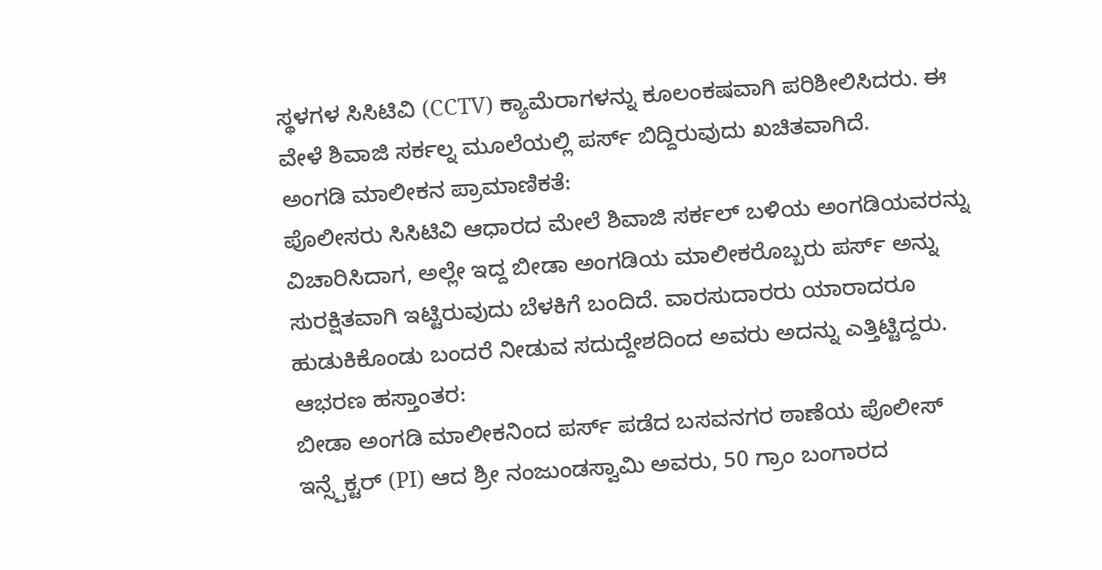ಸ್ಥಳಗಳ ಸಿಸಿಟಿವಿ (CCTV) ಕ್ಯಾಮೆರಾಗಳನ್ನು ಕೂಲಂಕಷವಾಗಿ ಪರಿಶೀಲಿಸಿದರು. ಈ ವೇಳೆ ಶಿವಾಜಿ ಸರ್ಕಲ್ನ ಮೂಲೆಯಲ್ಲಿ ಪರ್ಸ್ ಬಿದ್ದಿರುವುದು ಖಚಿತವಾಗಿದೆ.
ಅಂಗಡಿ ಮಾಲೀಕನ ಪ್ರಾಮಾಣಿಕತೆ:
ಪೊಲೀಸರು ಸಿಸಿಟಿವಿ ಆಧಾರದ ಮೇಲೆ ಶಿವಾಜಿ ಸರ್ಕಲ್ ಬಳಿಯ ಅಂಗಡಿಯವರನ್ನು ವಿಚಾರಿಸಿದಾಗ, ಅಲ್ಲೇ ಇದ್ದ ಬೀಡಾ ಅಂಗಡಿಯ ಮಾಲೀಕರೊಬ್ಬರು ಪರ್ಸ್ ಅನ್ನು ಸುರಕ್ಷಿತವಾಗಿ ಇಟ್ಟಿರುವುದು ಬೆಳಕಿಗೆ ಬಂದಿದೆ. ವಾರಸುದಾರರು ಯಾರಾದರೂ ಹುಡುಕಿಕೊಂಡು ಬಂದರೆ ನೀಡುವ ಸದುದ್ದೇಶದಿಂದ ಅವರು ಅದನ್ನು ಎತ್ತಿಟ್ಟಿದ್ದರು.
ಆಭರಣ ಹಸ್ತಾಂತರ:
ಬೀಡಾ ಅಂಗಡಿ ಮಾಲೀಕನಿಂದ ಪರ್ಸ್ ಪಡೆದ ಬಸವನಗರ ಠಾಣೆಯ ಪೊಲೀಸ್ ಇನ್ಸ್ಪೆಕ್ಟರ್ (PI) ಆದ ಶ್ರೀ ನಂಜುಂಡಸ್ವಾಮಿ ಅವರು, 50 ಗ್ರಾಂ ಬಂಗಾರದ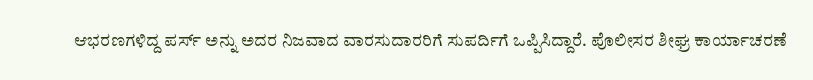ಆಭರಣಗಳಿದ್ದ ಪರ್ಸ್ ಅನ್ನು ಅದರ ನಿಜವಾದ ವಾರಸುದಾರರಿಗೆ ಸುಪರ್ದಿಗೆ ಒಪ್ಪಿಸಿದ್ದಾರೆ. ಪೊಲೀಸರ ಶೀಘ್ರ ಕಾರ್ಯಾಚರಣೆ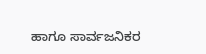ಹಾಗೂ ಸಾರ್ವಜನಿಕರ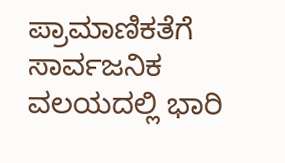ಪ್ರಾಮಾಣಿಕತೆಗೆ ಸಾರ್ವಜನಿಕ ವಲಯದಲ್ಲಿ ಭಾರಿ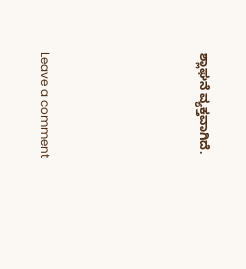ಶ್ಲಾಘನೆ ವ್ಯಕ್ತವಾಗಿದೆ.





Leave a comment